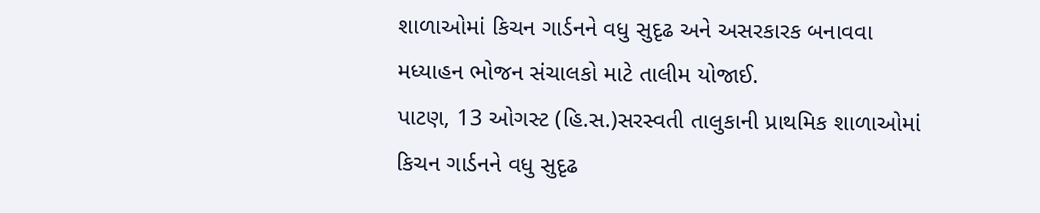શાળાઓમાં કિચન ગાર્ડનને વધુ સુદૃઢ અને અસરકારક બનાવવા મધ્યાહન ભોજન સંચાલકો માટે તાલીમ યોજાઈ.
પાટણ, 13 ઓગસ્ટ (હિ.સ.)સરસ્વતી તાલુકાની પ્રાથમિક શાળાઓમાં કિચન ગાર્ડનને વધુ સુદૃઢ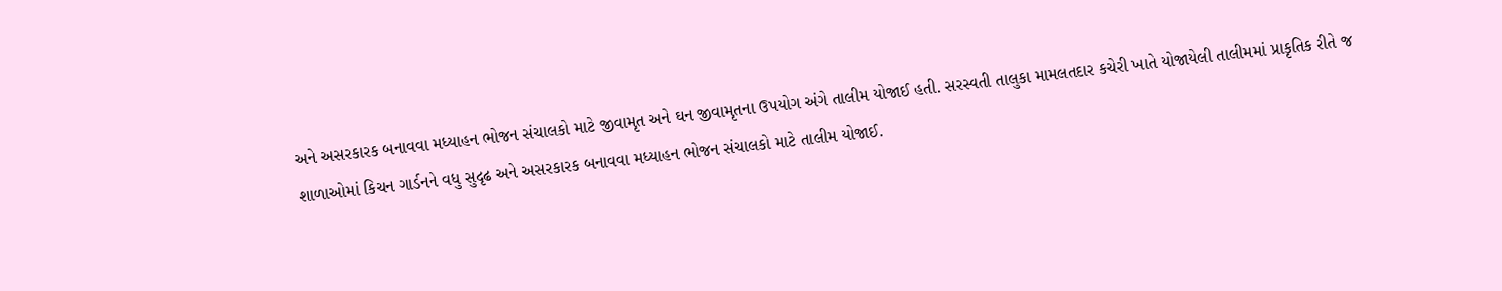અને અસરકારક બનાવવા મધ્યાહન ભોજન સંચાલકો માટે જીવામૃત અને ઘન જીવામૃતના ઉપયોગ અંગે તાલીમ યોજાઈ હતી. સરસ્વતી તાલુકા મામલતદાર કચેરી ખાતે યોજાયેલી તાલીમમાં પ્રાકૃતિક રીતે જ
શાળાઓમાં કિચન ગાર્ડનને વધુ સુદૃઢ અને અસરકારક બનાવવા મધ્યાહન ભોજન સંચાલકો માટે તાલીમ યોજાઈ.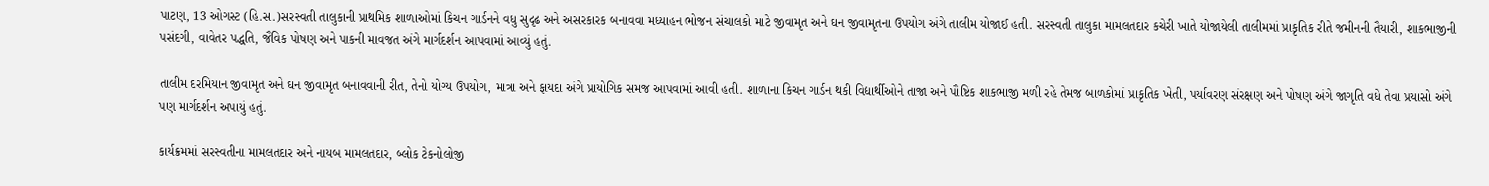પાટણ, 13 ઓગસ્ટ (હિ.સ.)સરસ્વતી તાલુકાની પ્રાથમિક શાળાઓમાં કિચન ગાર્ડનને વધુ સુદૃઢ અને અસરકારક બનાવવા મધ્યાહન ભોજન સંચાલકો માટે જીવામૃત અને ઘન જીવામૃતના ઉપયોગ અંગે તાલીમ યોજાઈ હતી. સરસ્વતી તાલુકા મામલતદાર કચેરી ખાતે યોજાયેલી તાલીમમાં પ્રાકૃતિક રીતે જમીનની તૈયારી, શાકભાજીની પસંદગી, વાવેતર પદ્ધતિ, જૈવિક પોષણ અને પાકની માવજત અંગે માર્ગદર્શન આપવામાં આવ્યું હતું.

તાલીમ દરમિયાન જીવામૃત અને ઘન જીવામૃત બનાવવાની રીત, તેનો યોગ્ય ઉપયોગ, માત્રા અને ફાયદા અંગે પ્રાયોગિક સમજ આપવામાં આવી હતી. શાળાના કિચન ગાર્ડન થકી વિદ્યાર્થીઓને તાજા અને પૌષ્ટિક શાકભાજી મળી રહે તેમજ બાળકોમાં પ્રાકૃતિક ખેતી, પર્યાવરણ સંરક્ષણ અને પોષણ અંગે જાગૃતિ વધે તેવા પ્રયાસો અંગે પણ માર્ગદર્શન અપાયું હતું.

કાર્યક્રમમાં સરસ્વતીના મામલતદાર અને નાયબ મામલતદાર, બ્લોક ટેકનોલોજી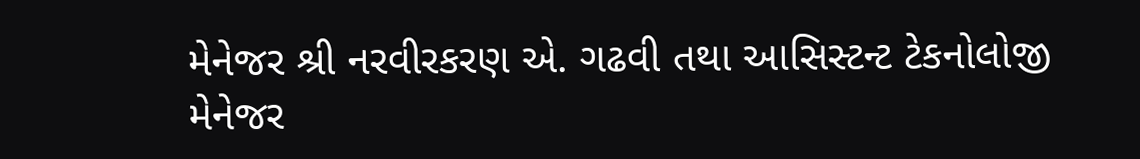મેનેજર શ્રી નરવીરકરણ એ. ગઢવી તથા આસિસ્ટન્ટ ટેકનોલોજી મેનેજર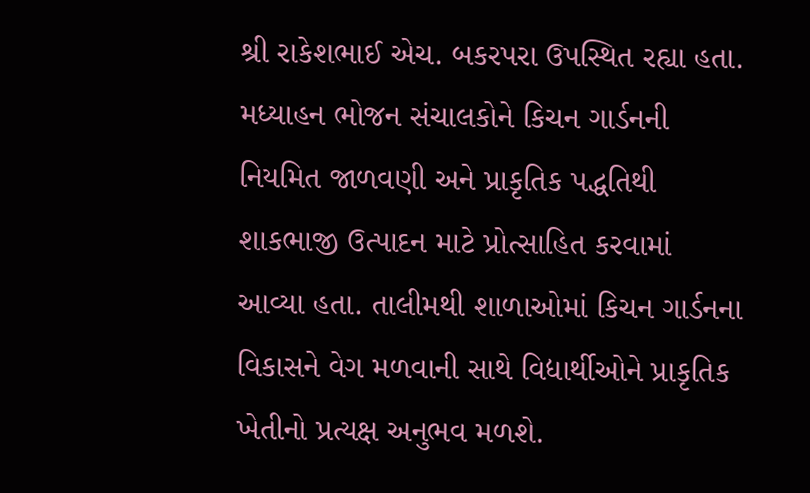શ્રી રાકેશભાઈ એચ. બકરપરા ઉપસ્થિત રહ્યા હતા. મધ્યાહન ભોજન સંચાલકોને કિચન ગાર્ડનની નિયમિત જાળવણી અને પ્રાકૃતિક પદ્ધતિથી શાકભાજી ઉત્પાદન માટે પ્રોત્સાહિત કરવામાં આવ્યા હતા. તાલીમથી શાળાઓમાં કિચન ગાર્ડનના વિકાસને વેગ મળવાની સાથે વિદ્યાર્થીઓને પ્રાકૃતિક ખેતીનો પ્રત્યક્ષ અનુભવ મળશે.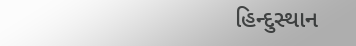હિન્દુસ્થાન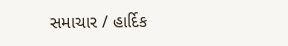સમાચાર / હાર્દિક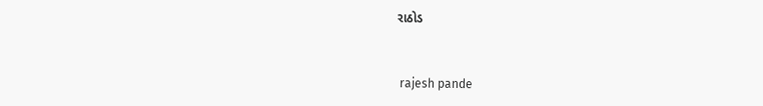રાઠોડ


 rajesh pande